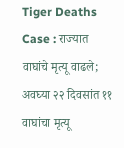Tiger Deaths Case : राज्यात वाघांचे मृत्यू वाढले; अवघ्या २२ दिवसांत ११ वाघांचा मृत्यू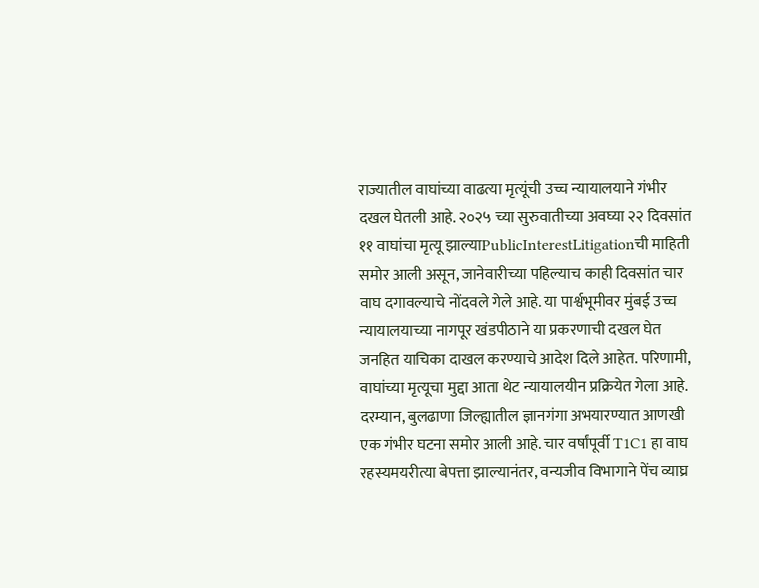राज्यातील वाघांच्या वाढत्या मृत्यूंची उच्च न्यायालयाने गंभीर दखल घेतली आहे. २०२५ च्या सुरुवातीच्या अवघ्या २२ दिवसांत ११ वाघांचा मृत्यू झाल्याPublicInterestLitigationची माहिती समोर आली असून, जानेवारीच्या पहिल्याच काही दिवसांत चार वाघ दगावल्याचे नोंदवले गेले आहे. या पार्श्वभूमीवर मुंबई उच्च न्यायालयाच्या नागपूर खंडपीठाने या प्रकरणाची दखल घेत जनहित याचिका दाखल करण्याचे आदेश दिले आहेत. परिणामी, वाघांच्या मृत्यूचा मुद्दा आता थेट न्यायालयीन प्रक्रियेत गेला आहे.
दरम्यान, बुलढाणा जिल्ह्यातील ज्ञानगंगा अभयारण्यात आणखी एक गंभीर घटना समोर आली आहे. चार वर्षांपूर्वी T1C1 हा वाघ रहस्यमयरीत्या बेपत्ता झाल्यानंतर, वन्यजीव विभागाने पेंच व्याघ्र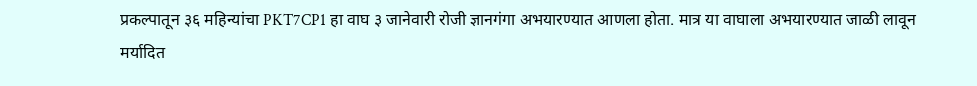प्रकल्पातून ३६ महिन्यांचा PKT7CP1 हा वाघ ३ जानेवारी रोजी ज्ञानगंगा अभयारण्यात आणला होता. मात्र या वाघाला अभयारण्यात जाळी लावून मर्यादित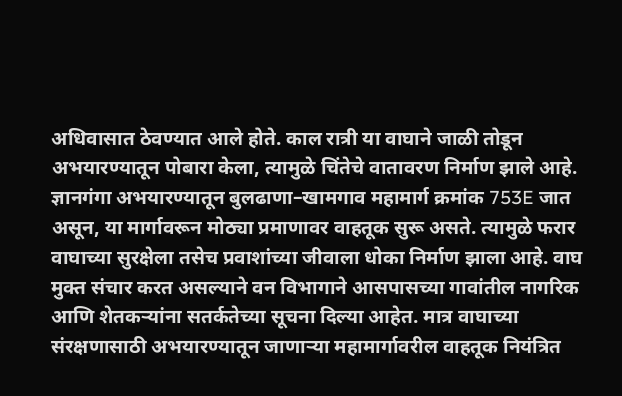अधिवासात ठेवण्यात आले होते. काल रात्री या वाघाने जाळी तोडून अभयारण्यातून पोबारा केला, त्यामुळे चिंतेचे वातावरण निर्माण झाले आहे.
ज्ञानगंगा अभयारण्यातून बुलढाणा–खामगाव महामार्ग क्रमांक 753E जात असून, या मार्गावरून मोठ्या प्रमाणावर वाहतूक सुरू असते. त्यामुळे फरार वाघाच्या सुरक्षेला तसेच प्रवाशांच्या जीवाला धोका निर्माण झाला आहे. वाघ मुक्त संचार करत असल्याने वन विभागाने आसपासच्या गावांतील नागरिक आणि शेतकऱ्यांना सतर्कतेच्या सूचना दिल्या आहेत. मात्र वाघाच्या संरक्षणासाठी अभयारण्यातून जाणाऱ्या महामार्गावरील वाहतूक नियंत्रित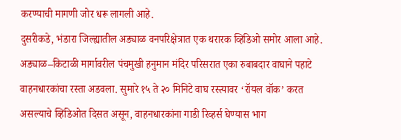करण्याची मागणी जोर धरू लागली आहे.
दुसरीकडे, भंडारा जिल्ह्यातील अड्याळ वनपरिक्षेत्रात एक थरारक व्हिडिओ समोर आला आहे. अड्याळ–किटाळी मार्गावरील पंचमुखी हनुमान मंदिर परिसरात एका रुबाबदार वाघाने पहाटे वाहनधारकांचा रस्ता अडवला. सुमारे १५ ते २० मिनिटे वाघ रस्त्यावर ‘रॉयल वॉक’ करत असल्याचे व्हिडिओत दिसत असून, वाहनधारकांना गाडी रिव्हर्स घेण्यास भाग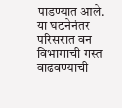पाडण्यात आले. या घटनेनंतर परिसरात वन विभागाची गस्त वाढवण्याची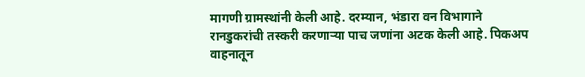मागणी ग्रामस्थांनी केली आहे. दरम्यान, भंडारा वन विभागाने रानडुकरांची तस्करी करणाऱ्या पाच जणांना अटक केली आहे. पिकअप वाहनातून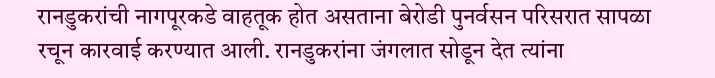रानडुकरांची नागपूरकडे वाहतूक होत असताना बेरोडी पुनर्वसन परिसरात सापळा रचून कारवाई करण्यात आली. रानडुकरांना जंगलात सोडून देत त्यांना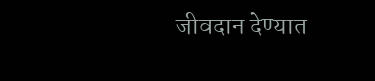जीवदान देण्यात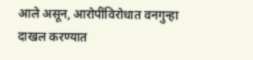आले असून, आरोपींविरोधात वनगुन्हा दाखल करण्यात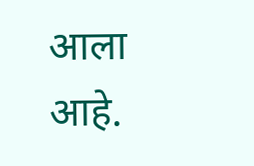आला आहे.